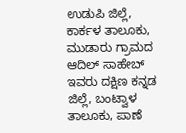ಉಡುಪಿ ಜಿಲ್ಲೆ, ಕಾರ್ಕಳ ತಾಲೂಕು, ಮುಡಾರು ಗ್ರಾಮದ ಆದಿಲ್ ಸಾಹೇಬ್ ಇವರು ದಕ್ಷಿಣ ಕನ್ನಡ ಜಿಲ್ಲೆ, ಬಂಟ್ವಾಳ ತಾಲೂಕು, ಪಾಣೆ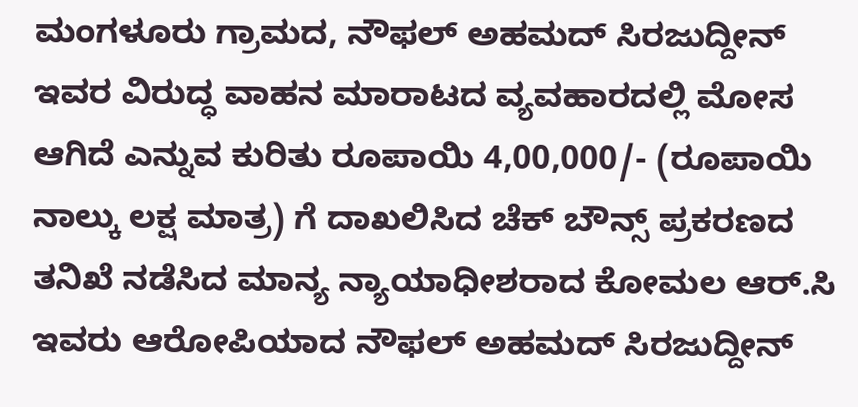ಮಂಗಳೂರು ಗ್ರಾಮದ, ನೌಫಲ್ ಅಹಮದ್ ಸಿರಜುದ್ದೀನ್ ಇವರ ವಿರುದ್ಧ ವಾಹನ ಮಾರಾಟದ ವ್ಯವಹಾರದಲ್ಲಿ ಮೋಸ ಆಗಿದೆ ಎನ್ನುವ ಕುರಿತು ರೂಪಾಯಿ 4,00,000/- (ರೂಪಾಯಿ ನಾಲ್ಕು ಲಕ್ಷ ಮಾತ್ರ) ಗೆ ದಾಖಲಿಸಿದ ಚೆಕ್ ಬೌನ್ಸ್ ಪ್ರಕರಣದ ತನಿಖೆ ನಡೆಸಿದ ಮಾನ್ಯ ನ್ಯಾಯಾಧೀಶರಾದ ಕೋಮಲ ಆರ್.ಸಿ ಇವರು ಆರೋಪಿಯಾದ ನೌಫಲ್ ಅಹಮದ್ ಸಿರಜುದ್ದೀನ್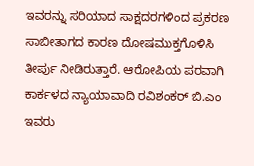ಇವರನ್ನು ಸರಿಯಾದ ಸಾಕ್ಷದರಗಳಿಂದ ಪ್ರಕರಣ ಸಾಬೀತಾಗದ ಕಾರಣ ದೋಷಮುಕ್ತಗೊಳಿಸಿ ತೀರ್ಪು ನೀಡಿರುತ್ತಾರೆ. ಆರೋಪಿಯ ಪರವಾಗಿ ಕಾರ್ಕಳದ ನ್ಯಾಯಾವಾದಿ ರವಿಶಂಕರ್ ಬಿ.ಎಂ ಇವರು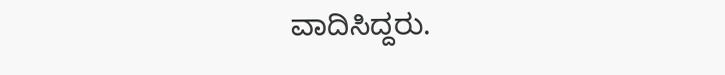ವಾದಿಸಿದ್ದರು.